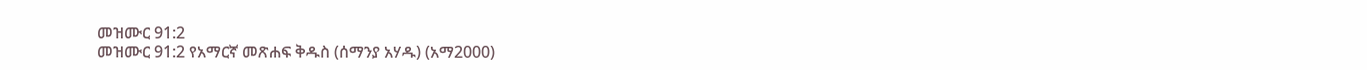መዝሙር 91:2
መዝሙር 91:2 የአማርኛ መጽሐፍ ቅዱስ (ሰማንያ አሃዱ) (አማ2000)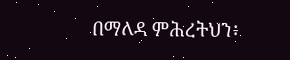በማለዳ ምሕረትህን፥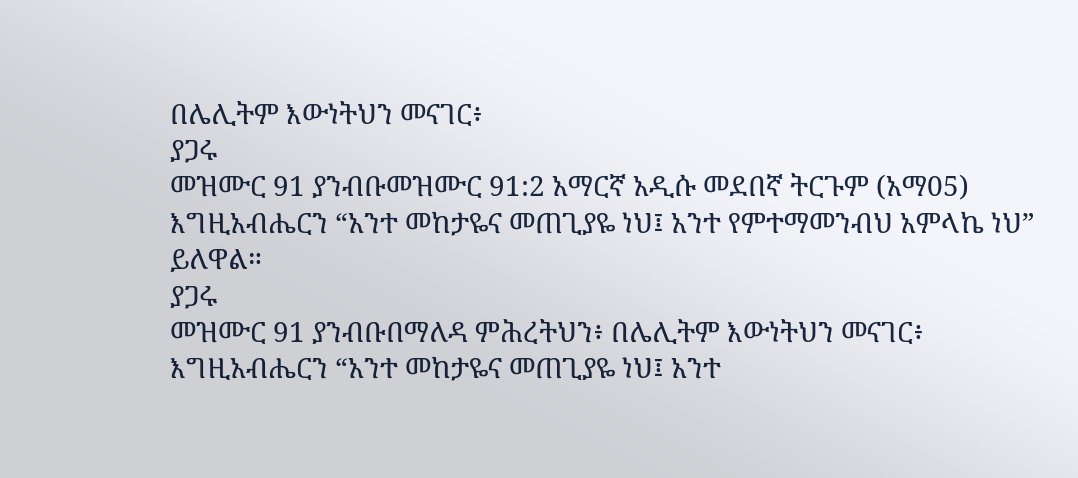በሌሊትም እውነትህን መናገር፥
ያጋሩ
መዝሙር 91 ያንብቡመዝሙር 91:2 አማርኛ አዲሱ መደበኛ ትርጉም (አማ05)
እግዚአብሔርን “አንተ መከታዬና መጠጊያዬ ነህ፤ አንተ የምተማመንብህ አምላኬ ነህ” ይለዋል።
ያጋሩ
መዝሙር 91 ያንብቡበማለዳ ምሕረትህን፥ በሌሊትም እውነትህን መናገር፥
እግዚአብሔርን “አንተ መከታዬና መጠጊያዬ ነህ፤ አንተ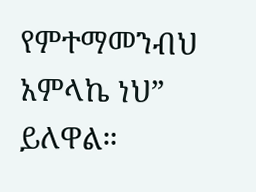የምተማመንብህ አምላኬ ነህ” ይለዋል።